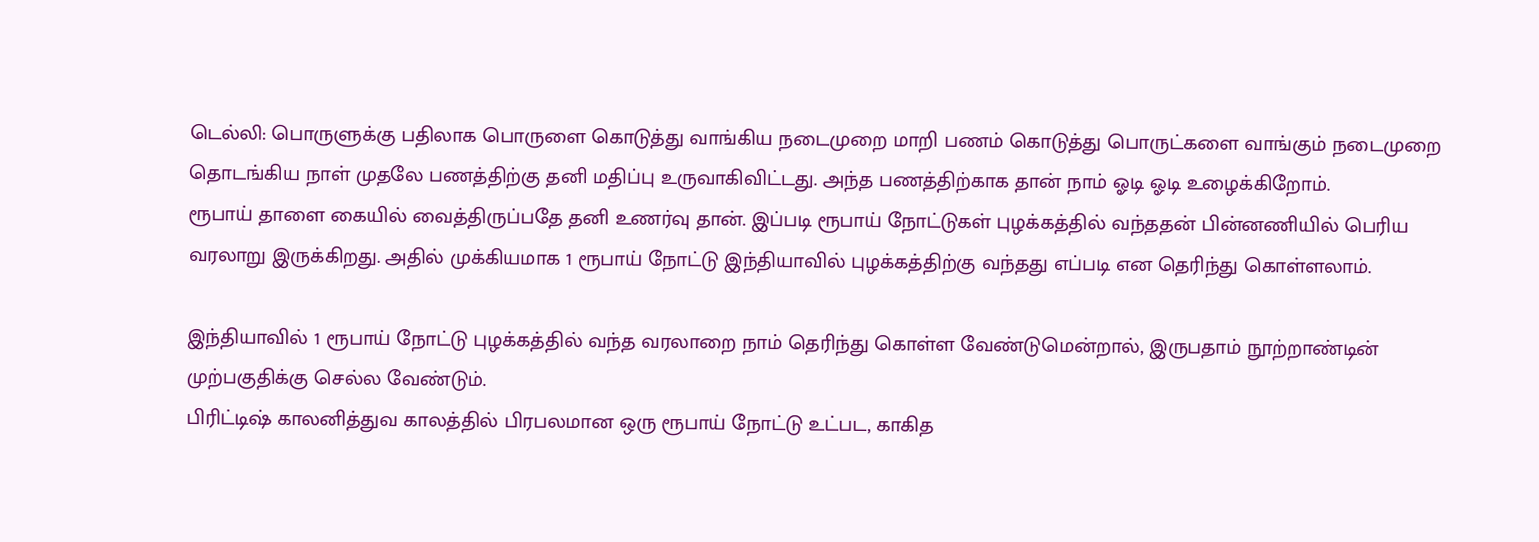டெல்லி: பொருளுக்கு பதிலாக பொருளை கொடுத்து வாங்கிய நடைமுறை மாறி பணம் கொடுத்து பொருட்களை வாங்கும் நடைமுறை தொடங்கிய நாள் முதலே பணத்திற்கு தனி மதிப்பு உருவாகிவிட்டது. அந்த பணத்திற்காக தான் நாம் ஓடி ஓடி உழைக்கிறோம்.
ரூபாய் தாளை கையில் வைத்திருப்பதே தனி உணர்வு தான். இப்படி ரூபாய் நோட்டுகள் புழக்கத்தில் வந்ததன் பின்னணியில் பெரிய வரலாறு இருக்கிறது. அதில் முக்கியமாக 1 ரூபாய் நோட்டு இந்தியாவில் புழக்கத்திற்கு வந்தது எப்படி என தெரிந்து கொள்ளலாம்.

இந்தியாவில் 1 ரூபாய் நோட்டு புழக்கத்தில் வந்த வரலாறை நாம் தெரிந்து கொள்ள வேண்டுமென்றால், இருபதாம் நூற்றாண்டின் முற்பகுதிக்கு செல்ல வேண்டும்.
பிரிட்டிஷ் காலனித்துவ காலத்தில் பிரபலமான ஒரு ரூபாய் நோட்டு உட்பட, காகித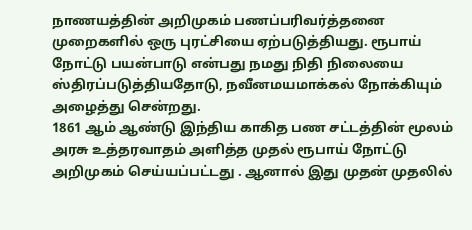நாணயத்தின் அறிமுகம் பணப்பரிவர்த்தனை முறைகளில் ஒரு புரட்சியை ஏற்படுத்தியது. ரூபாய் நோட்டு பயன்பாடு என்பது நமது நிதி நிலையை ஸ்திரப்படுத்தியதோடு, நவீனமயமாக்கல் நோக்கியும் அழைத்து சென்றது.
1861 ஆம் ஆண்டு இந்திய காகித பண சட்டத்தின் மூலம் அரசு உத்தரவாதம் அளித்த முதல் ரூபாய் நோட்டு அறிமுகம் செய்யப்பட்டது . ஆனால் இது முதன் முதலில்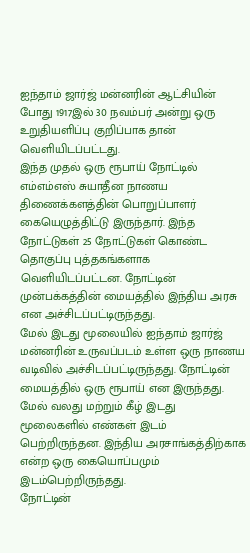ஐந்தாம் ஜார்ஜ் மன்னரின் ஆட்சியின் போது 1917இல் 30 நவம்பர் அன்று ஒரு உறுதியளிப்பு குறிப்பாக தான் வெளியிடப்பட்டது.
இந்த முதல் ஒரு ரூபாய் நோட்டில் எம்எம்எஸ் சுயாதீன நாணய திணைக்களத்தின் பொறுப்பாளர் கையெழுத்திட்டு இருந்தார். இந்த நோட்டுகள் 25 நோட்டுகள் கொண்ட தொகுப்பு புத்தகங்களாக வெளியிடப்பட்டன. நோட்டின் முன்பக்கத்தின் மையத்தில் இந்திய அரசு என அச்சிடப்பட்டிருந்தது.
மேல் இடது மூலையில் ஐந்தாம் ஜார்ஜ் மன்னரின் உருவப்படம் உள்ள ஒரு நாணய வடிவில் அச்சிடப்பட்டிருந்தது. நோட்டின் மையத்தில் ஒரு ரூபாய் என இருந்தது. மேல் வலது மற்றும் கீழ் இடது மூலைகளில் எண்கள் இடம் பெற்றிருந்தன. இந்திய அரசாங்கத்திற்காக என்ற ஒரு கையொப்பமும் இடம்பெற்றிருந்தது.
நோட்டின்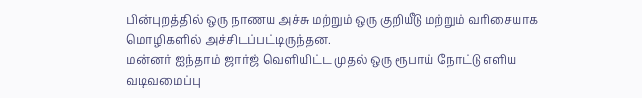பின்புறத்தில் ஒரு நாணய அச்சு மற்றும் ஒரு குறியீடு மற்றும் வரிசையாக மொழிகளில் அச்சிடப்பட்டிருந்தன.
மன்னர் ஐந்தாம் ஜார்ஜ் வெளியிட்ட முதல் ஒரு ரூபாய் நோட்டு எளிய வடிவமைப்பு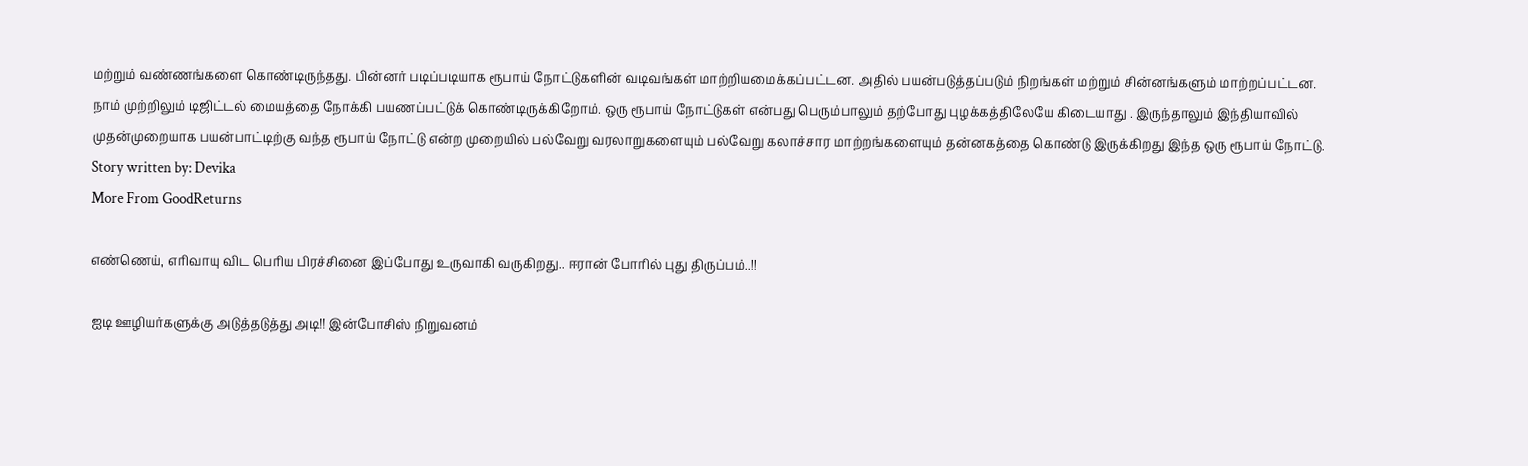மற்றும் வண்ணங்களை கொண்டிருந்தது. பின்னர் படிப்படியாக ரூபாய் நோட்டுகளின் வடிவங்கள் மாற்றியமைக்கப்பட்டன. அதில் பயன்படுத்தப்படும் நிறங்கள் மற்றும் சின்னங்களும் மாற்றப்பட்டன.
நாம் முற்றிலும் டிஜிட்டல் மையத்தை நோக்கி பயணப்பட்டுக் கொண்டிருக்கிறோம். ஒரு ரூபாய் நோட்டுகள் என்பது பெரும்பாலும் தற்போது புழக்கத்திலேயே கிடையாது . இருந்தாலும் இந்தியாவில் முதன்முறையாக பயன்பாட்டிற்கு வந்த ரூபாய் நோட்டு என்ற முறையில் பல்வேறு வரலாறுகளையும் பல்வேறு கலாச்சார மாற்றங்களையும் தன்னகத்தை கொண்டு இருக்கிறது இந்த ஒரு ரூபாய் நோட்டு.
Story written by: Devika
More From GoodReturns

எண்ணெய், எரிவாயு விட பெரிய பிரச்சினை இப்போது உருவாகி வருகிறது.. ஈரான் போரில் புது திருப்பம்..!!

ஐடி ஊழியர்களுக்கு அடுத்தடுத்து அடி!! இன்போசிஸ் நிறுவனம்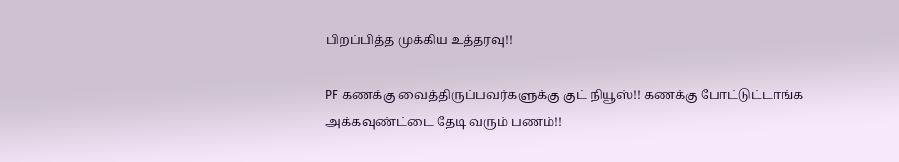பிறப்பித்த முக்கிய உத்தரவு!!

PF கணக்கு வைத்திருப்பவர்களுக்கு குட் நியூஸ்!! கணக்கு போட்டுட்டாங்க அக்கவுண்ட்டை தேடி வரும் பணம்!!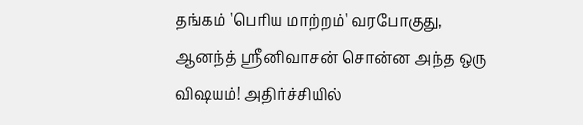தங்கம் 'பெரிய மாற்றம்' வரபோகுது, ஆனந்த் ஸ்ரீனிவாசன் சொன்ன அந்த ஒரு விஷயம்! அதிர்ச்சியில்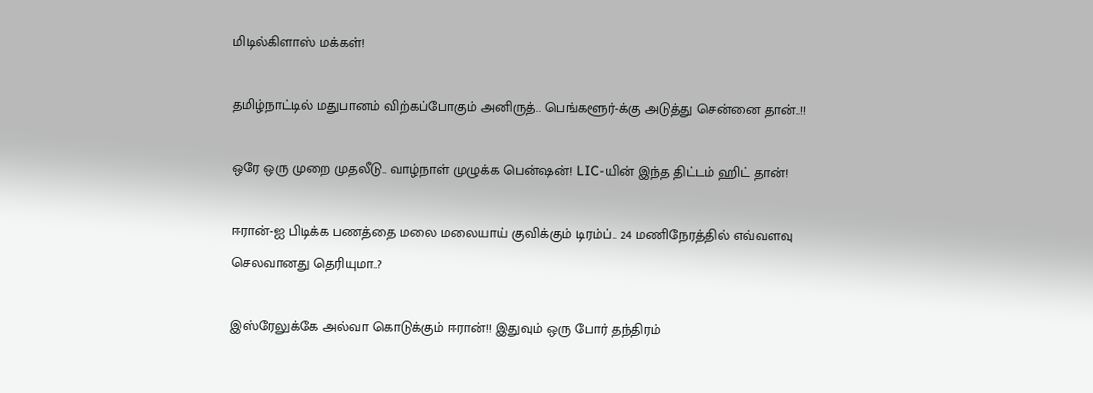மிடில்கிளாஸ் மக்கள்!

தமிழ்நாட்டில் மதுபானம் விற்கப்போகும் அனிருத்.. பெங்களூர்-க்கு அடுத்து சென்னை தான்..!!

ஒரே ஒரு முறை முதலீடு.. வாழ்நாள் முழுக்க பென்ஷன்! LIC-யின் இந்த திட்டம் ஹிட் தான்!

ஈரான்-ஐ பிடிக்க பணத்தை மலை மலையாய் குவிக்கும் டிரம்ப்.. 24 மணிநேரத்தில் எவ்வளவு செலவானது தெரியுமா..?

இஸ்ரேலுக்கே அல்வா கொடுக்கும் ஈரான்!! இதுவும் ஒரு போர் தந்திரம்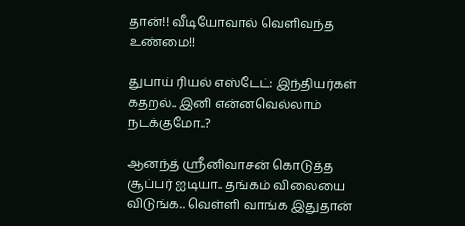தான்!! வீடியோவால் வெளிவந்த உண்மை!!

துபாய் ரியல் எஸ்டேட்: இந்தியர்கள் கதறல்.. இனி என்னவெல்லாம் நடக்குமோ..?

ஆனந்த் ஸ்ரீனிவாசன் கொடுத்த சூப்பர் ஐடியா.. தங்கம் விலையை விடுங்க.. வெள்ளி வாங்க இதுதான்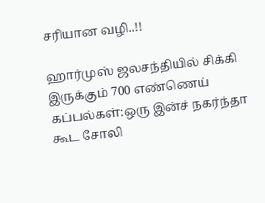சரியான வழி..!!

ஹார்முஸ் ஜலசந்தியில் சிக்கி இருக்கும் 700 எண்ணெய் கப்பல்கள்:ஒரு இன்ச் நகர்ந்தா கூட சோலி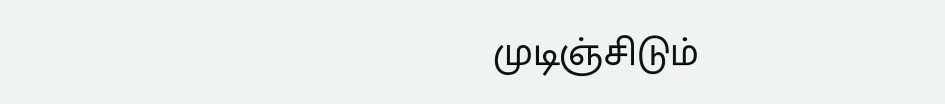முடிஞ்சிடும்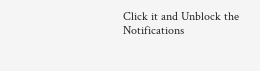Click it and Unblock the Notifications